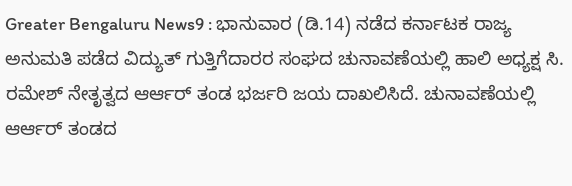Greater Bengaluru News9 : ಭಾನುವಾರ (ಡಿ.14) ನಡೆದ ಕರ್ನಾಟಕ ರಾಜ್ಯ ಅನುಮತಿ ಪಡೆದ ವಿದ್ಯುತ್ ಗುತ್ತಿಗೆದಾರರ ಸಂಘದ ಚುನಾವಣೆಯಲ್ಲಿ ಹಾಲಿ ಅಧ್ಯಕ್ಷ ಸಿ. ರಮೇಶ್ ನೇತೃತ್ವದ ಆರ್ಆರ್ ತಂಡ ಭರ್ಜರಿ ಜಯ ದಾಖಲಿಸಿದೆ. ಚುನಾವಣೆಯಲ್ಲಿ ಆರ್ಆರ್ ತಂಡದ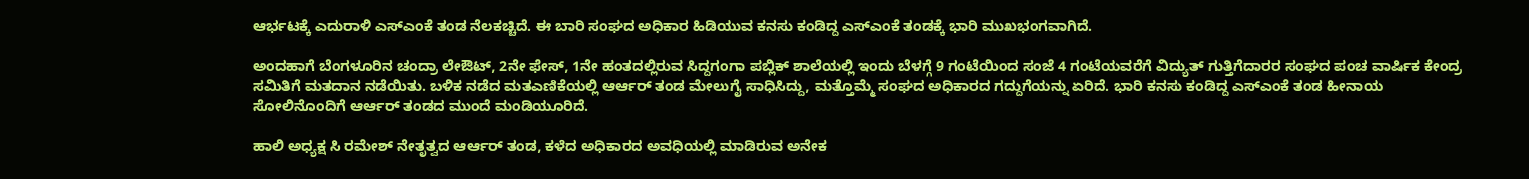ಆರ್ಭಟಕ್ಕೆ ಎದುರಾಳಿ ಎಸ್ಎಂಕೆ ತಂಡ ನೆಲಕಚ್ಚಿದೆ. ಈ ಬಾರಿ ಸಂಘದ ಅಧಿಕಾರ ಹಿಡಿಯುವ ಕನಸು ಕಂಡಿದ್ದ ಎಸ್ಎಂಕೆ ತಂಡಕ್ಕೆ ಭಾರಿ ಮುಖಭಂಗವಾಗಿದೆ.

ಅಂದಹಾಗೆ ಬೆಂಗಳೂರಿನ ಚಂದ್ರಾ ಲೇಔಟ್, 2ನೇ ಫೇಸ್, 1ನೇ ಹಂತದಲ್ಲಿರುವ ಸಿದ್ದಗಂಗಾ ಪಬ್ಲಿಕ್ ಶಾಲೆಯಲ್ಲಿ ಇಂದು ಬೆಳಗ್ಗೆ 9 ಗಂಟೆಯಿಂದ ಸಂಜೆ 4 ಗಂಟೆಯವರೆಗೆ ವಿದ್ಯುತ್ ಗುತ್ತಿಗೆದಾರರ ಸಂಘದ ಪಂಚ ವಾರ್ಷಿಕ ಕೇಂದ್ರ ಸಮಿತಿಗೆ ಮತದಾನ ನಡೆಯಿತು. ಬಳಿಕ ನಡೆದ ಮತಎಣಿಕೆಯಲ್ಲಿ ಆರ್ಆರ್ ತಂಡ ಮೇಲುಗೈ ಸಾಧಿಸಿದ್ದು, ಮತ್ತೊಮ್ಮೆ ಸಂಘದ ಅಧಿಕಾರದ ಗದ್ದುಗೆಯನ್ನು ಏರಿದೆ. ಭಾರಿ ಕನಸು ಕಂಡಿದ್ದ ಎಸ್ಎಂಕೆ ತಂಡ ಹೀನಾಯ ಸೋಲಿನೊಂದಿಗೆ ಆರ್ಆರ್ ತಂಡದ ಮುಂದೆ ಮಂಡಿಯೂರಿದೆ.

ಹಾಲಿ ಅಧ್ಯಕ್ಷ ಸಿ ರಮೇಶ್ ನೇತೃತ್ವದ ಆರ್ಆರ್ ತಂಡ, ಕಳೆದ ಅಧಿಕಾರದ ಅವಧಿಯಲ್ಲಿ ಮಾಡಿರುವ ಅನೇಕ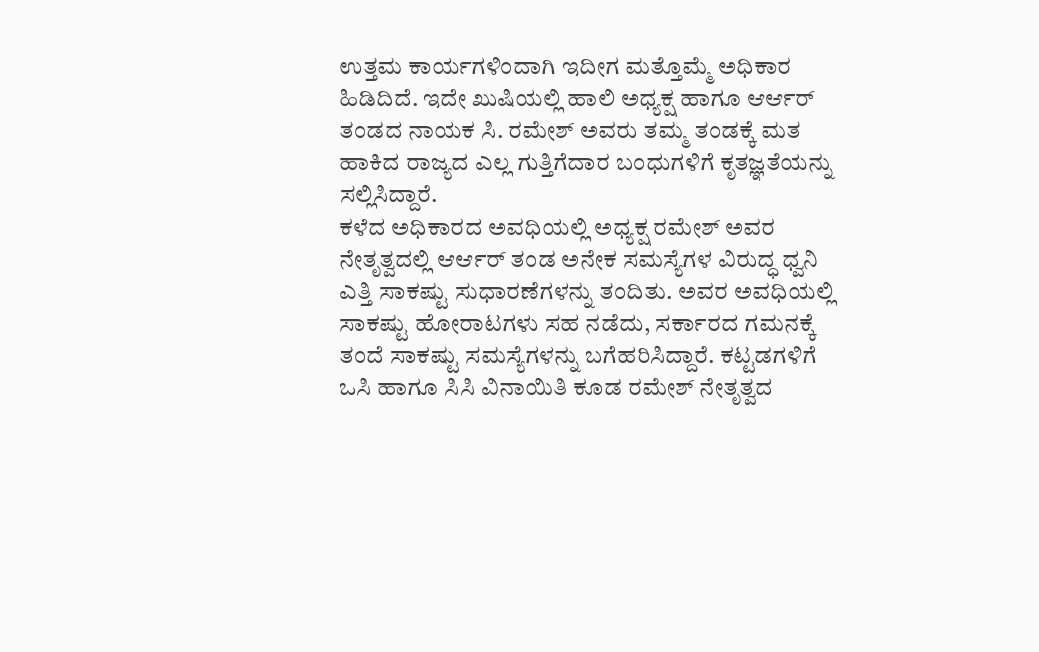ಉತ್ತಮ ಕಾರ್ಯಗಳಿಂದಾಗಿ ಇದೀಗ ಮತ್ತೊಮ್ಮೆ ಅಧಿಕಾರ ಹಿಡಿದಿದೆ. ಇದೇ ಖುಷಿಯಲ್ಲಿ ಹಾಲಿ ಅಧ್ಯಕ್ಷ ಹಾಗೂ ಆರ್ಆರ್ ತಂಡದ ನಾಯಕ ಸಿ. ರಮೇಶ್ ಅವರು ತಮ್ಮ ತಂಡಕ್ಕೆ ಮತ ಹಾಕಿದ ರಾಜ್ಯದ ಎಲ್ಲ ಗುತ್ತಿಗೆದಾರ ಬಂಧುಗಳಿಗೆ ಕೃತಜ್ಞತೆಯನ್ನು ಸಲ್ಲಿಸಿದ್ದಾರೆ.
ಕಳೆದ ಅಧಿಕಾರದ ಅವಧಿಯಲ್ಲಿ ಅಧ್ಯಕ್ಷ ರಮೇಶ್ ಅವರ ನೇತೃತ್ವದಲ್ಲಿ ಆರ್ಆರ್ ತಂಡ ಅನೇಕ ಸಮಸ್ಯೆಗಳ ವಿರುದ್ಧ ಧ್ವನಿ ಎತ್ತಿ ಸಾಕಷ್ಟು ಸುಧಾರಣೆಗಳನ್ನು ತಂದಿತು. ಅವರ ಅವಧಿಯಲ್ಲಿ ಸಾಕಷ್ಟು ಹೋರಾಟಗಳು ಸಹ ನಡೆದು, ಸರ್ಕಾರದ ಗಮನಕ್ಕೆ ತಂದೆ ಸಾಕಷ್ಟು ಸಮಸ್ಯೆಗಳನ್ನು ಬಗೆಹರಿಸಿದ್ದಾರೆ. ಕಟ್ಟಡಗಳಿಗೆ ಒಸಿ ಹಾಗೂ ಸಿಸಿ ವಿನಾಯಿತಿ ಕೂಡ ರಮೇಶ್ ನೇತೃತ್ವದ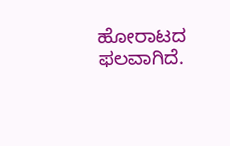ಹೋರಾಟದ ಫಲವಾಗಿದೆ.